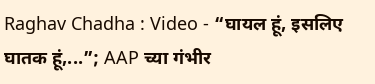Raghav Chadha : Video - “घायल हूं, इसलिए घातक हूं,...”; AAP च्या गंभीर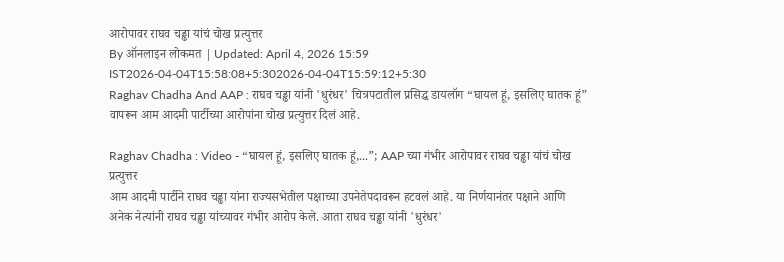आरोपावर राघव चड्ढा यांचं चोख प्रत्युत्तर
By ऑनलाइन लोकमत | Updated: April 4, 2026 15:59 IST2026-04-04T15:58:08+5:302026-04-04T15:59:12+5:30
Raghav Chadha And AAP : राघव चड्ढा यांनी 'धुरंधर' चित्रपटातील प्रसिद्ध डायलॉग “घायल हूं, इसलिए घातक हूं” वापरून आम आदमी पार्टीच्या आरोपांना चोख प्रत्युत्तर दिलं आहे.

Raghav Chadha : Video - “घायल हूं, इसलिए घातक हूं,...”; AAP च्या गंभीर आरोपावर राघव चड्ढा यांचं चोख प्रत्युत्तर
आम आदमी पार्टीने राघव चड्ढा यांना राज्यसभेतील पक्षाच्या उपनेतेपदावरून हटवलं आहे. या निर्णयानंतर पक्षाने आणि अनेक नेत्यांनी राघव चड्ढा यांच्यावर गंभीर आरोप केले. आता राघव चड्ढा यांनी 'धुरंधर'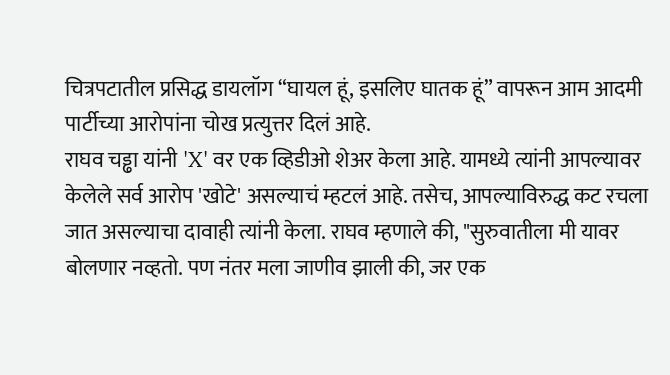चित्रपटातील प्रसिद्ध डायलॉग “घायल हूं, इसलिए घातक हूं” वापरून आम आदमी पार्टीच्या आरोपांना चोख प्रत्युत्तर दिलं आहे.
राघव चड्ढा यांनी 'X' वर एक व्हिडीओ शेअर केला आहे. यामध्ये त्यांनी आपल्यावर केलेले सर्व आरोप 'खोटे' असल्याचं म्हटलं आहे. तसेच, आपल्याविरुद्ध कट रचला जात असल्याचा दावाही त्यांनी केला. राघव म्हणाले की, "सुरुवातीला मी यावर बोलणार नव्हतो. पण नंतर मला जाणीव झाली की, जर एक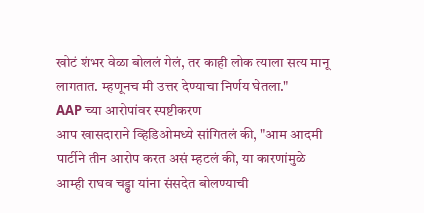खोटं शंभर वेळा बोललं गेलं, तर काही लोक त्याला सत्य मानू लागतात. म्हणूनच मी उत्तर देण्याचा निर्णय घेतला."
AAP च्या आरोपांवर स्पष्टीकरण
आप खासदाराने व्हिडिओमध्ये सांगितलं की, "आम आदमी पार्टीने तीन आरोप करत असं म्हटलं की, या कारणांमुळे आम्ही राघव चड्ढा यांना संसदेत बोलण्याची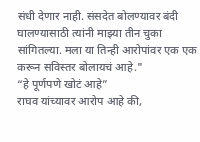संधी देणार नाही. संसदेत बोलण्यावर बंदी घालण्यासाठी त्यांनी माझ्या तीन चुका सांगितल्या. मला या तिन्ही आरोपांवर एक एक करून सविस्तर बोलायचं आहे."
“हे पूर्णपणे खोटं आहे”
राघव यांच्यावर आरोप आहे की,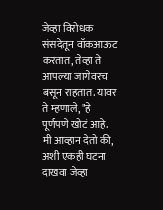जेव्हा विरोधक संसदेतून वॉकआऊट करतात, तेव्हा ते आपल्या जागेवरच बसून राहतात. यावर ते म्हणाले, "हे पूर्णपणे खोटं आहे. मी आव्हान देतो की, अशी एकही घटना दाखवा जेव्हा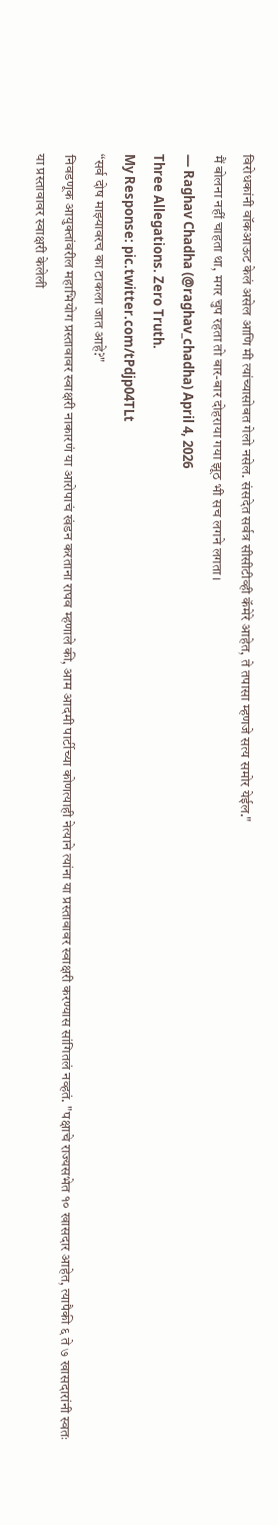विरोधकांनी वॉकआऊट केलं असेल आणि मी त्यांच्यासोबत गेलो नसेल. संसदेत सर्वत्र सीसीटीव्ही कॅमेरे आहेत, ते तपासा म्हणजे सत्य समोर येईल."
मैं बोलना नहीं चाहता था, मगर चुप रहता तो बार-बार दोहराया गया झूठ भी सच लगने लगता।
— Raghav Chadha (@raghav_chadha) April 4, 2026
Three Allegations. Zero Truth.
My Response: pic.twitter.com/tPdjp04TLt
“सर्व दोष माझ्यावरच का टाकला जात आहे?"
निवडणूक आयुक्तांवरील महाभियोग प्रस्तावावर स्वाक्षरी नाकारणं या आरोपाचं खंडन करताना राघव म्हणाले की, आम आदमी पार्टीच्या कोणत्याही नेत्याने त्यांना या प्रस्तावावर स्वाक्षरी करण्यास सांगितलं नव्हतं. "पक्षाचे राज्यसभेत १० खासदार आहेत, त्यापैकी ६ ते ७ खासदारांनी स्वतः या प्रस्तावावर स्वाक्षरी केलेली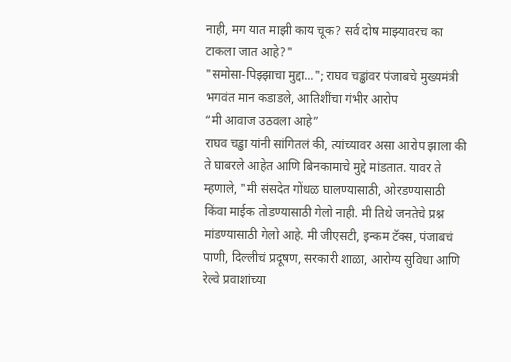नाही, मग यात माझी काय चूक? सर्व दोष माझ्यावरच का टाकला जात आहे?"
"समोसा-पिझ्झाचा मुद्दा..."; राघव चड्ढांवर पंजाबचे मुख्यमंत्री भगवंत मान कडाडले, आतिशींचा गंभीर आरोप
“मी आवाज उठवला आहे”
राघव चड्ढा यांनी सांगितलं की, त्यांच्यावर असा आरोप झाला की ते घाबरले आहेत आणि बिनकामाचे मुद्दे मांडतात. यावर ते म्हणाले, "मी संसदेत गोंधळ घालण्यासाठी, ओरडण्यासाठी किंवा माईक तोडण्यासाठी गेलो नाही. मी तिथे जनतेचे प्रश्न मांडण्यासाठी गेलो आहे. मी जीएसटी, इन्कम टॅक्स, पंजाबचं पाणी, दिल्लीचं प्रदूषण, सरकारी शाळा, आरोग्य सुविधा आणि रेल्वे प्रवाशांच्या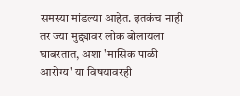समस्या मांडल्या आहेत. इतकंच नाही तर ज्या मुद्द्यावर लोक बोलायला घाबरतात, अशा 'मासिक पाळी आरोग्य' या विषयावरही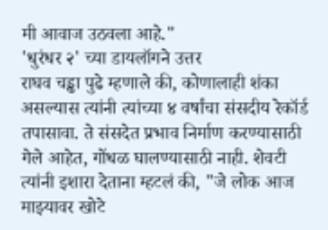मी आवाज उठवला आहे."
'धुरंधर २' च्या डायलॉगने उत्तर
राघव चड्ढा पुढे म्हणाले की, कोणालाही शंका असल्यास त्यांनी त्यांच्या ४ वर्षांचा संसदीय रेकॉर्ड तपासावा. ते संसदेत प्रभाव निर्माण करण्यासाठी गेले आहेत, गोंधळ घालण्यासाठी नाही. शेवटी त्यांनी इशारा देताना म्हटलं की, "जे लोक आज माझ्यावर खोटे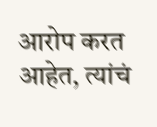आरोप करत आहेत, त्यांचं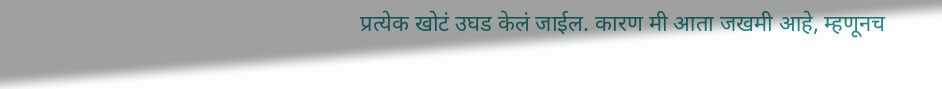प्रत्येक खोटं उघड केलं जाईल. कारण मी आता जखमी आहे, म्हणूनच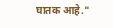घातक आहे."